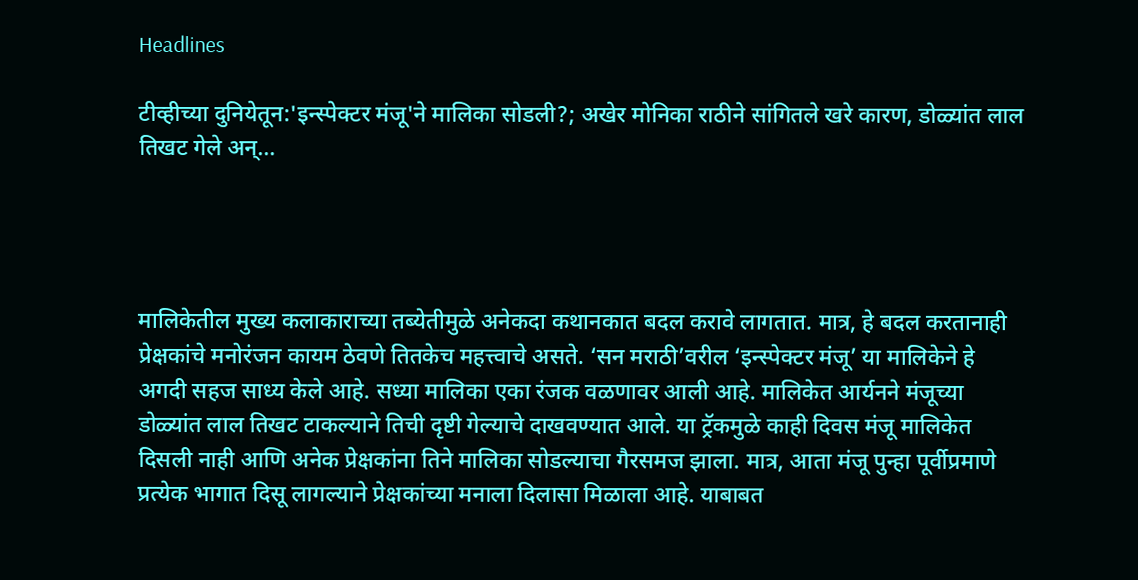Headlines

टीव्हीच्या दुनियेतून:'इन्स्पेक्टर मंजू'ने मालिका सोडली?; अखेर मोनिका राठीने सांगितले खरे कारण, डोळ्यांत लाल तिखट गेले अन्…




मालिकेतील मुख्य कलाकाराच्या तब्येतीमुळे अनेकदा कथानकात बदल करावे लागतात. मात्र, हे बदल करतानाही प्रेक्षकांचे मनोरंजन कायम ठेवणे तितकेच महत्त्वाचे असते. ‘सन मराठी’वरील ‘इन्स्पेक्टर मंजू’ या मालिकेने हे अगदी सहज साध्य केले आहे. सध्या मालिका एका रंजक वळणावर आली आहे. मालिकेत आर्यनने मंजूच्या डोळ्यांत लाल तिखट टाकल्याने तिची दृष्टी गेल्याचे दाखवण्यात आले. या ट्रॅकमुळे काही दिवस मंजू मालिकेत दिसली नाही आणि अनेक प्रेक्षकांना तिने मालिका सोडल्याचा गैरसमज झाला. मात्र, आता मंजू पुन्हा पूर्वीप्रमाणे प्रत्येक भागात दिसू लागल्याने प्रेक्षकांच्या मनाला दिलासा मिळाला आहे. याबाबत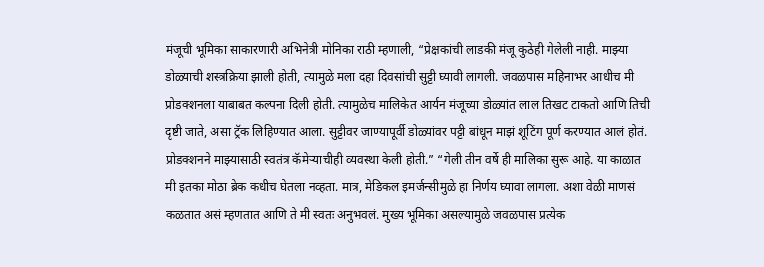मंजूची भूमिका साकारणारी अभिनेत्री मोनिका राठी म्हणाली, “प्रेक्षकांची लाडकी मंजू कुठेही गेलेली नाही. माझ्या डोळ्याची शस्त्रक्रिया झाली होती, त्यामुळे मला दहा दिवसांची सुट्टी घ्यावी लागली. जवळपास महिनाभर आधीच मी प्रोडक्शनला याबाबत कल्पना दिली होती. त्यामुळेच मालिकेत आर्यन मंजूच्या डोळ्यांत लाल तिखट टाकतो आणि तिची दृष्टी जाते, असा ट्रॅक लिहिण्यात आला. सुट्टीवर जाण्यापूर्वी डोळ्यांवर पट्टी बांधून माझं शूटिंग पूर्ण करण्यात आलं होतं. प्रोडक्शनने माझ्यासाठी स्वतंत्र कॅमेऱ्याचीही व्यवस्था केली होती.” “गेली तीन वर्षे ही मालिका सुरू आहे. या काळात मी इतका मोठा ब्रेक कधीच घेतला नव्हता. मात्र, मेडिकल इमर्जन्सीमुळे हा निर्णय घ्यावा लागला. अशा वेळी माणसं कळतात असं म्हणतात आणि ते मी स्वतः अनुभवलं. मुख्य भूमिका असल्यामुळे जवळपास प्रत्येक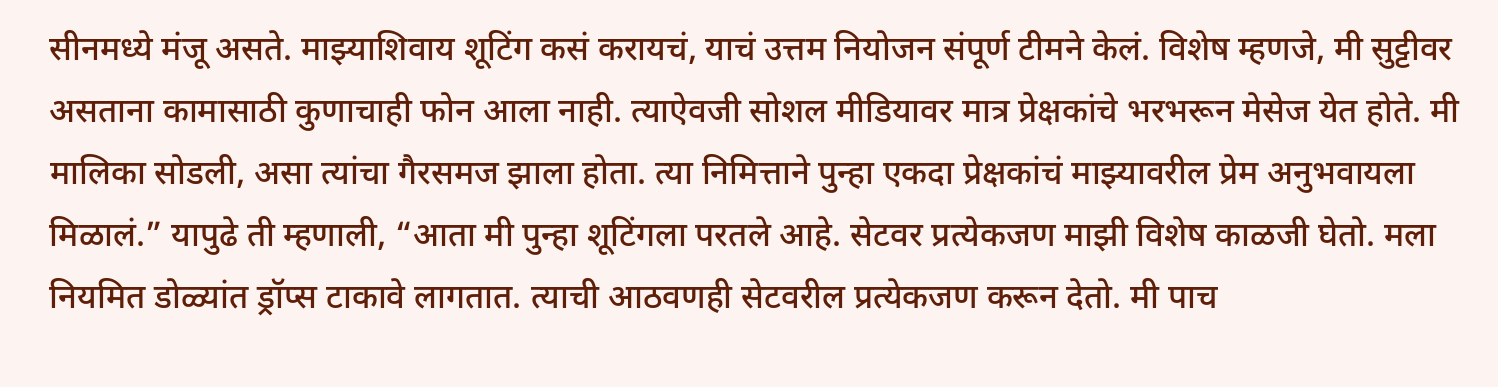सीनमध्ये मंजू असते. माझ्याशिवाय शूटिंग कसं करायचं, याचं उत्तम नियोजन संपूर्ण टीमने केलं. विशेष म्हणजे, मी सुट्टीवर असताना कामासाठी कुणाचाही फोन आला नाही. त्याऐवजी सोशल मीडियावर मात्र प्रेक्षकांचे भरभरून मेसेज येत होते. मी मालिका सोडली, असा त्यांचा गैरसमज झाला होता. त्या निमित्ताने पुन्हा एकदा प्रेक्षकांचं माझ्यावरील प्रेम अनुभवायला मिळालं.” यापुढे ती म्हणाली, “आता मी पुन्हा शूटिंगला परतले आहे. सेटवर प्रत्येकजण माझी विशेष काळजी घेतो. मला नियमित डोळ्यांत ड्रॉप्स टाकावे लागतात. त्याची आठवणही सेटवरील प्रत्येकजण करून देतो. मी पाच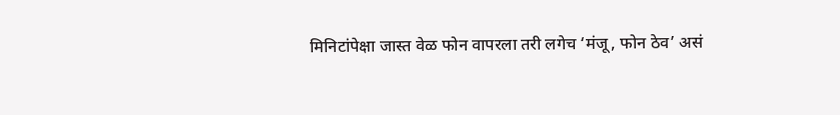मिनिटांपेक्षा जास्त वेळ फोन वापरला तरी लगेच ‘मंजू, फोन ठेव’ असं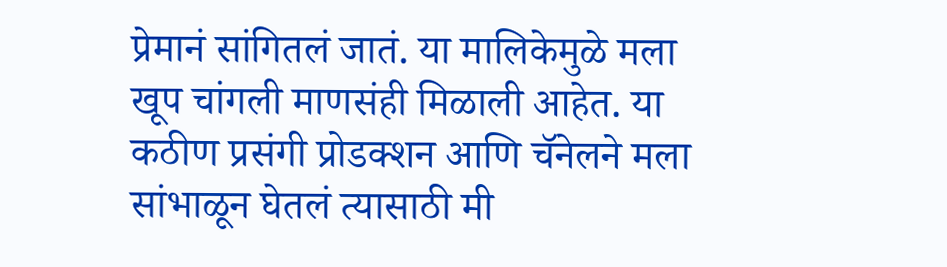प्रेमानं सांगितलं जातं. या मालिकेमुळे मला खूप चांगली माणसंही मिळाली आहेत. या कठीण प्रसंगी प्रोडक्शन आणि चॅनेलने मला सांभाळून घेतलं त्यासाठी मी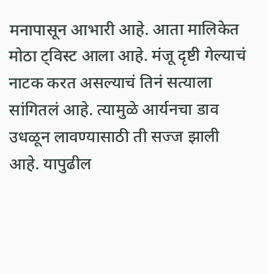मनापासून आभारी आहे. आता मालिकेत मोठा ट्विस्ट आला आहे. मंजू दृष्टी गेल्याचं नाटक करत असल्याचं तिनं सत्याला सांगितलं आहे. त्यामुळे आर्यनचा डाव उधळून लावण्यासाठी ती सज्ज झाली आहे. यापुढील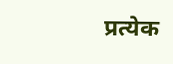प्रत्येक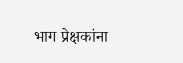भाग प्रेक्षकांना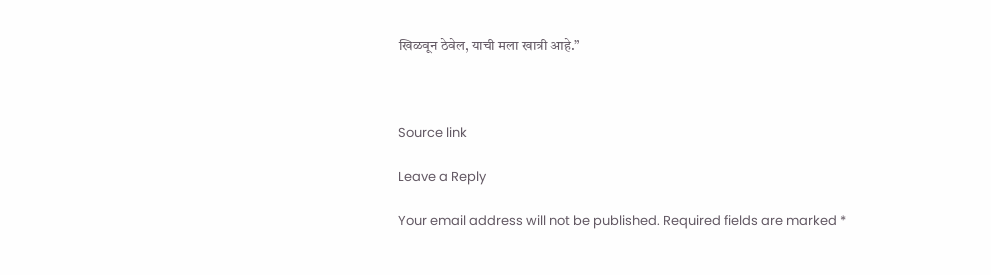खिळवून ठेवेल, याची मला खात्री आहे.”



Source link

Leave a Reply

Your email address will not be published. Required fields are marked *